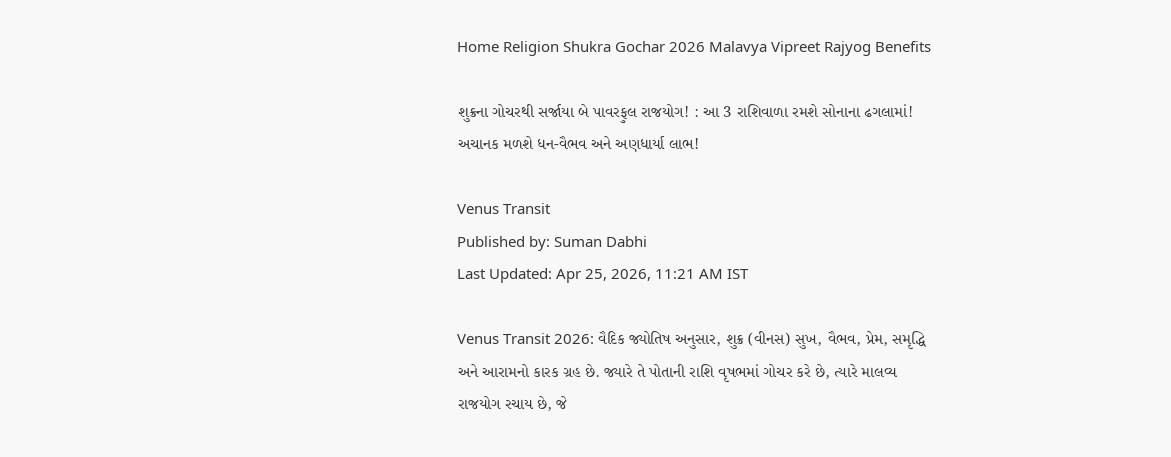Home Religion Shukra Gochar 2026 Malavya Vipreet Rajyog Benefits

શુક્રના ગોચરથી સર્જાયા બે પાવરફુલ રાજયોગ! : આ 3 રાશિવાળા રમશે સોનાના ઢગલામાં! અચાનક મળશે ધન-વૈભવ અને અણધાર્યા લાભ!

Venus Transit
Published by: Suman Dabhi
Last Updated: Apr 25, 2026, 11:21 AM IST

Venus Transit 2026: વૈદિક જ્યોતિષ અનુસાર, શુક્ર (વીનસ) સુખ, વૈભવ, પ્રેમ, સમૃદ્ધિ અને આરામનો કારક ગ્રહ છે. જ્યારે તે પોતાની રાશિ વૃષભમાં ગોચર કરે છે, ત્યારે માલવ્ય રાજયોગ રચાય છે, જે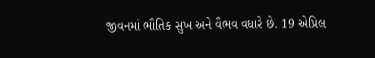જીવનમાં ભૌતિક સુખ અને વૈભવ વધારે છે. 19 એપ્રિલ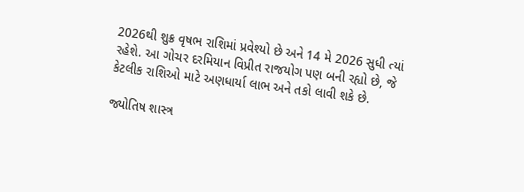2026થી શુક્ર વૃષભ રાશિમાં પ્રવેશ્યો છે અને 14 મે 2026 સુધી ત્યાં રહેશે. આ ગોચર દરમિયાન વિપ્રીત રાજયોગ પણ બની રહ્યો છે, જે કેટલીક રાશિઓ માટે અણધાર્યા લાભ અને તકો લાવી શકે છે.

જ્યોતિષ શાસ્ત્ર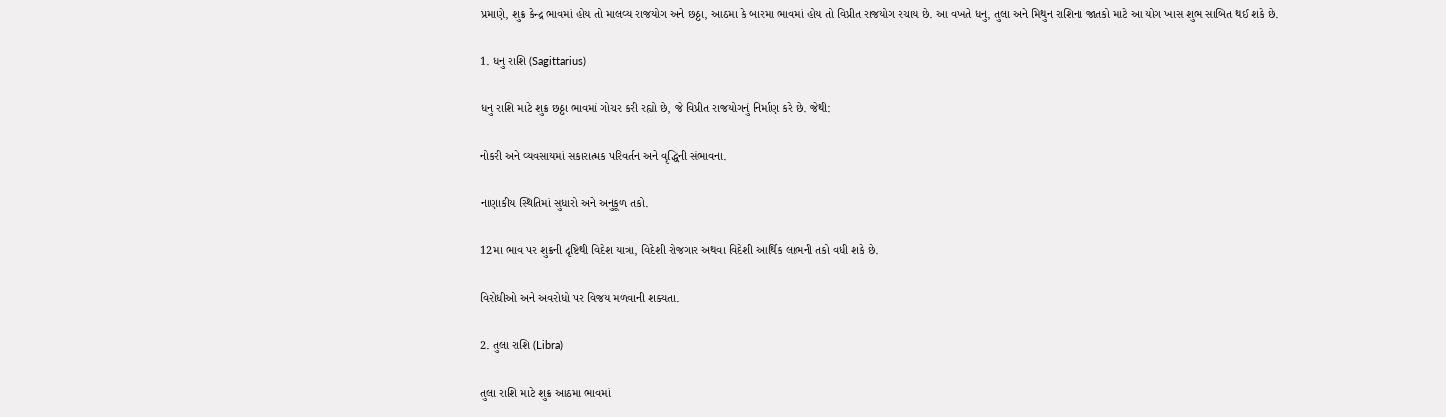પ્રમાણે, શુક્ર કેન્દ્ર ભાવમાં હોય તો માલવ્ય રાજયોગ અને છઠ્ઠા, આઠમા કે બારમા ભાવમાં હોય તો વિપ્રીત રાજયોગ રચાય છે. આ વખતે ધનુ, તુલા અને મિથુન રાશિના જાતકો માટે આ યોગ ખાસ શુભ સાબિત થઈ શકે છે.

1. ધનુ રાશિ (Sagittarius)

ધનુ રાશિ માટે શુક્ર છઠ્ઠા ભાવમાં ગોચર કરી રહ્યો છે, જે વિપ્રીત રાજયોગનું નિર્માણ કરે છે. જેથી:

નોકરી અને વ્યવસાયમાં સકારાત્મક પરિવર્તન અને વૃદ્ધિની સંભાવના.

નાણાકીય સ્થિતિમાં સુધારો અને અનુકૂળ તકો.

12મા ભાવ પર શુક્રની દૃષ્ટિથી વિદેશ યાત્રા, વિદેશી રોજગાર અથવા વિદેશી આર્થિક લાભની તકો વધી શકે છે.

વિરોધીઓ અને અવરોધો પર વિજય મળવાની શક્યતા.

2. તુલા રાશિ (Libra)

તુલા રાશિ માટે શુક્ર આઠમા ભાવમાં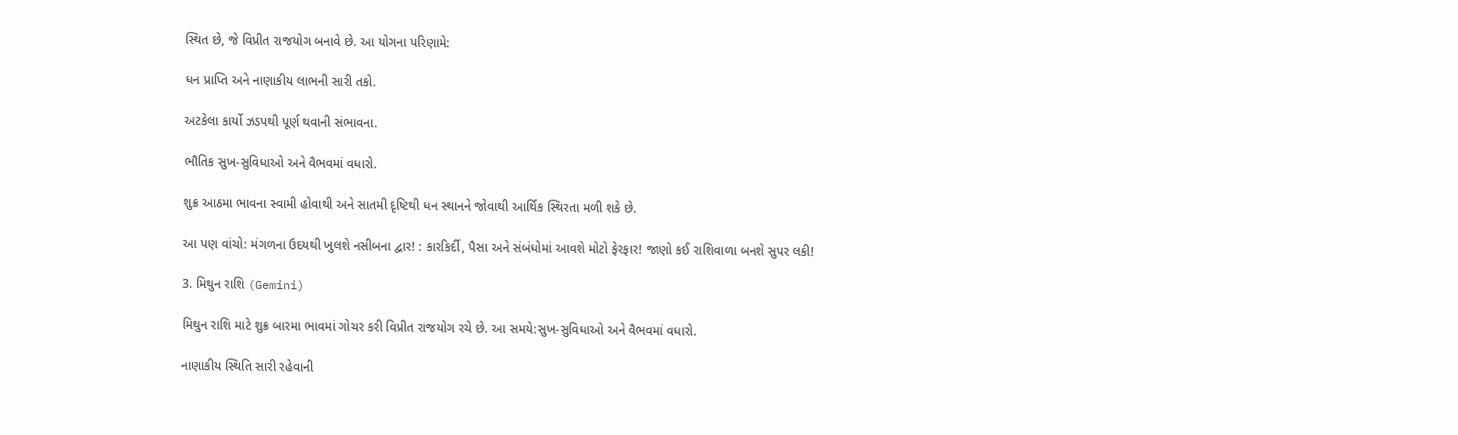સ્થિત છે, જે વિપ્રીત રાજયોગ બનાવે છે. આ યોગના પરિણામે:

ધન પ્રાપ્તિ અને નાણાકીય લાભની સારી તકો.

અટકેલા કાર્યો ઝડપથી પૂર્ણ થવાની સંભાવના.

ભૌતિક સુખ-સુવિધાઓ અને વૈભવમાં વધારો.

શુક્ર આઠમા ભાવના સ્વામી હોવાથી અને સાતમી દૃષ્ટિથી ધન સ્થાનને જોવાથી આર્થિક સ્થિરતા મળી શકે છે.

આ પણ વાંચો: મંગળના ઉદયથી ખુલશે નસીબના દ્વાર! : કારકિર્દી, પૈસા અને સંબંધોમાં આવશે મોટો ફેરફાર! જાણો કઈ રાશિવાળા બનશે સુપર લકી!

3. મિથુન રાશિ (Gemini)

મિથુન રાશિ માટે શુક્ર બારમા ભાવમાં ગોચર કરી વિપ્રીત રાજયોગ રચે છે. આ સમયે:સુખ-સુવિધાઓ અને વૈભવમાં વધારો.

નાણાકીય સ્થિતિ સારી રહેવાની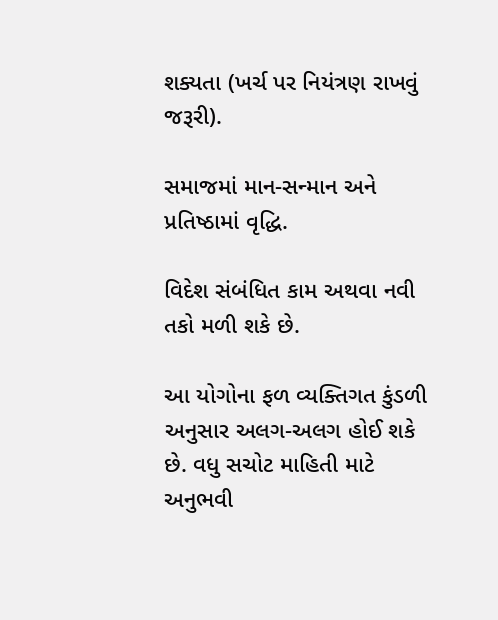શક્યતા (ખર્ચ પર નિયંત્રણ રાખવું જરૂરી).

સમાજમાં માન-સન્માન અને પ્રતિષ્ઠામાં વૃદ્ધિ.

વિદેશ સંબંધિત કામ અથવા નવી તકો મળી શકે છે.

આ યોગોના ફળ વ્યક્તિગત કુંડળી અનુસાર અલગ-અલગ હોઈ શકે છે. વધુ સચોટ માહિતી માટે અનુભવી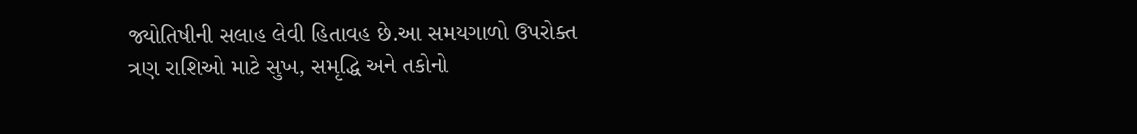જ્યોતિષીની સલાહ લેવી હિતાવહ છે.આ સમયગાળો ઉપરોક્ત ત્રણ રાશિઓ માટે સુખ, સમૃદ્ધિ અને તકોનો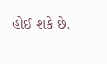હોઈ શકે છે.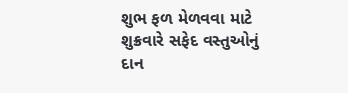શુભ ફળ મેળવવા માટે શુક્રવારે સફેદ વસ્તુઓનું દાન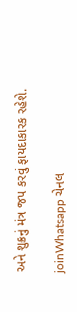અને શુક્રનું મંત્ર જપ કરવું ફાયદાકારક રહેશે.

joinWhatsapp ચેનલ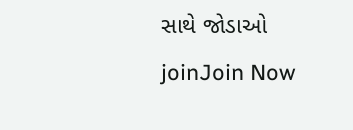સાથે જોડાઓ
joinJoin Now